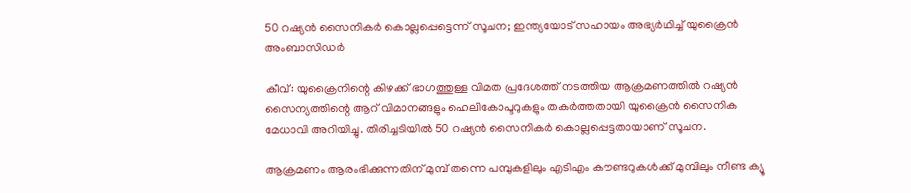50 റഷ്യന്‍ സൈനികര്‍ കൊല്ലപ്പെട്ടെന്ന് സൂചന; ഇന്ത്യയോട് സഹായം അഭ്യര്‍ഥിച്ച് യുക്രൈന്‍ അംബാസിഡര്‍

കീവ്: യുക്രൈനിന്റെ കിഴക്ക് ഭാഗത്തുള്ള വിമത പ്രദേശത്ത് നടത്തിയ ആക്രമണത്തില്‍ റഷ്യന്‍ സൈന്യത്തിന്റെ ആറ് വിമാനങ്ങളും ഹെലികോപ്ടറുകളും തകര്‍ത്തതായി യുക്രൈന്‍ സൈനിക മേധാവി അറിയിച്ചു. തിരിച്ചടിയില്‍ 50 റഷ്യന്‍ സൈനികര്‍ കൊല്ലപ്പെട്ടതായാണ് സൂചന.

ആക്രമണം ആരംഭിക്കുന്നതിന് മുമ്പ് തന്നെ പമ്പുകളിലും എടിഎം കൗണ്ടറുകള്‍ക്ക് മുമ്പിലും നീണ്ട ക്യൂ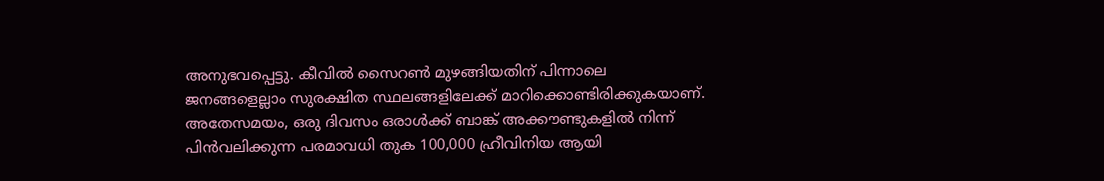അനുഭവപ്പെട്ടു. കീവില്‍ സൈറണ്‍ മുഴങ്ങിയതിന് പിന്നാലെ ജനങ്ങളെല്ലാം സുരക്ഷിത സ്ഥലങ്ങളിലേക്ക് മാറിക്കൊണ്ടിരിക്കുകയാണ്. അതേസമയം, ഒരു ദിവസം ഒരാള്‍ക്ക് ബാങ്ക് അക്കൗണ്ടുകളില്‍ നിന്ന് പിന്‍വലിക്കുന്ന പരമാവധി തുക 100,000 ഹ്രീവിനിയ ആയി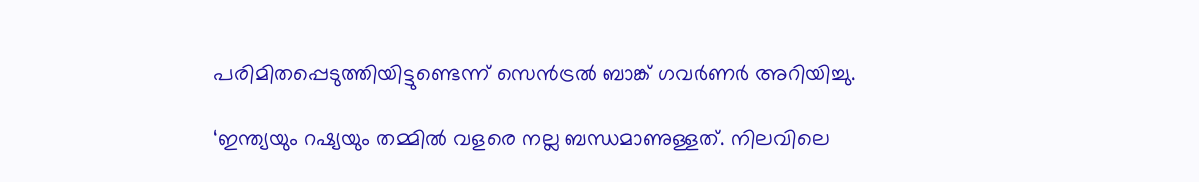പരിമിതപ്പെടുത്തിയിട്ടുണ്ടെന്ന് സെന്‍ട്രല്‍ ബാങ്ക് ഗവര്‍ണര്‍ അറിയിച്ചു.

‘ഇന്ത്യയും റഷ്യയും തമ്മില്‍ വളരെ നല്ല ബന്ധമാണുള്ളത്. നിലവിലെ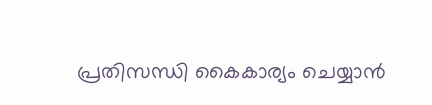പ്രതിസന്ധി കൈകാര്യം ചെയ്യാന്‍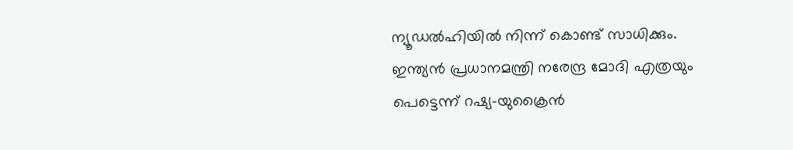ന്യൂഡല്‍ഹിയില്‍ നിന്ന് കൊണ്ട് സാധിക്കും. ഇന്ത്യന്‍ പ്രധാനമന്ത്രി നരേന്ദ്ര മോദി എത്രയും പെട്ടെന്ന് റഷ്യ-യുക്രൈന്‍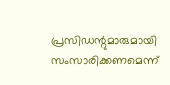പ്രസിഡന്റുമാരുമായി സംസാരിക്കണമെന്ന്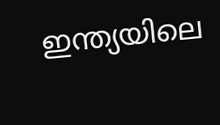ഇന്ത്യയിലെ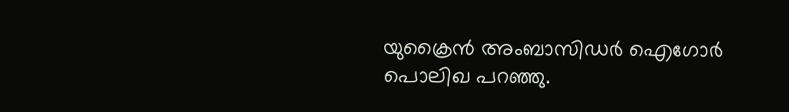യുക്രൈന്‍ അംബാസിഡര്‍ ഐഗോര്‍ പൊലിഖ പറഞ്ഞു.